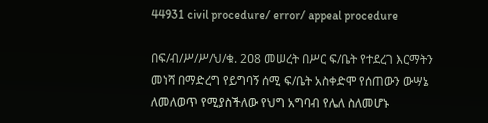44931 civil procedure/ error/ appeal procedure

በፍ/ብ/ሥ/ሥ/ህ/ቁ. 2ዐ8 መሠረት በሥር ፍ/ቤት የተደረገ እርማትን መነሻ በማድረግ የይግባኝ ሰሚ ፍ/ቤት አስቀድሞ የሰጠውን ውሣኔ ለመለወጥ የሚያስችለው የህግ አግባብ የሌለ ስለመሆኑ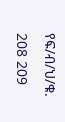የፍ/ብ/ህ/ቁ. 208 209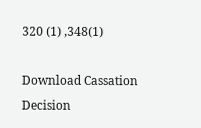320 (1) ,348(1)

Download Cassation Decision